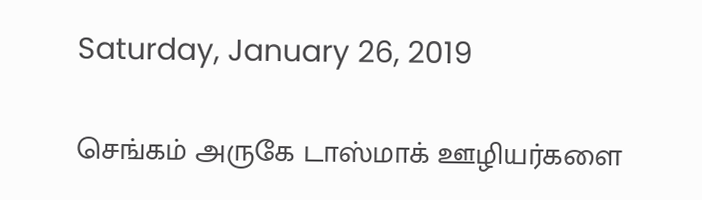Saturday, January 26, 2019

செங்கம் அருகே டாஸ்மாக் ஊழியர்களை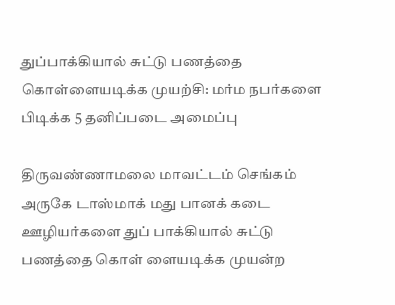துப்பாக்கியால் சுட்டு பணத்தை கொள்ளையடிக்க முயற்சி: மர்ம நபர்களை பிடிக்க 5 தனிப்படை அமைப்பு

திருவண்ணாமலை மாவட்டம் செங்கம் அருகே டாஸ்மாக் மது பானக் கடை ஊழியர்களை துப் பாக்கியால் சுட்டு பணத்தை கொள் ளையடிக்க முயன்ற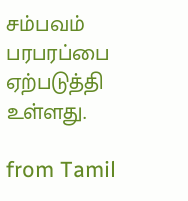சம்பவம் பரபரப்பை ஏற்படுத்தி உள்ளது.

from Tamil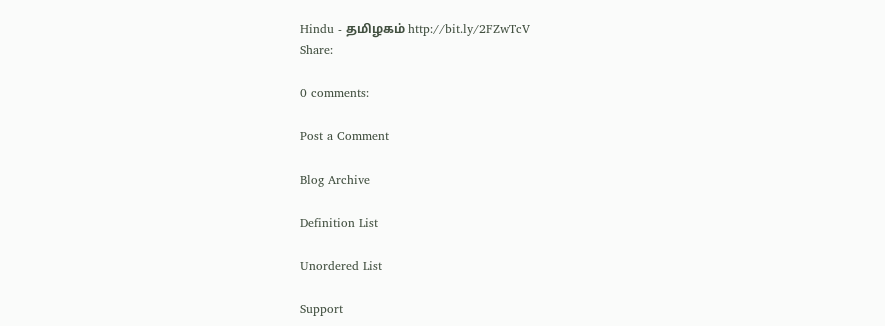Hindu - தமிழகம் http://bit.ly/2FZwTcV
Share:

0 comments:

Post a Comment

Blog Archive

Definition List

Unordered List

Support